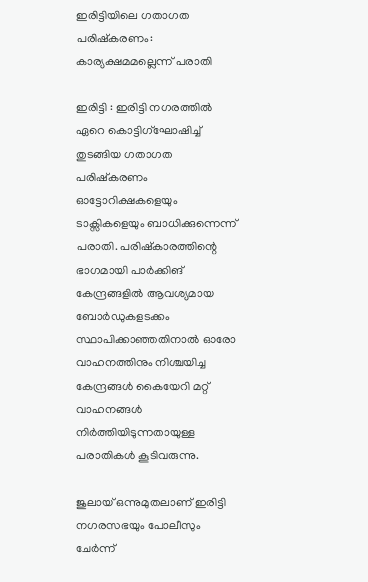ഇരിട്ടിയിലെ ഗതാഗത പരിഷ്കരണം: കാര്യക്ഷമമല്ലെന്ന് പരാതി

ഇരിട്ടി : ഇരിട്ടി നഗരത്തിൽ ഏറെ കൊട്ടിഗ്ഘോ‌ഷിച്ച് തുടങ്ങിയ ഗതാഗത പരിഷ്കരണം ഓട്ടോറിക്ഷകളെയും ടാക്സികളെയും ബാധിക്കുന്നെന്ന് പരാതി. പരിഷ്കാരത്തിന്റെ ഭാഗമായി പാർക്കിങ് കേന്ദ്രങ്ങളിൽ ആവശ്യമായ ബോർഡുകളടക്കം സ്ഥാപിക്കാഞ്ഞതിനാൽ ഓരോ വാഹനത്തിനും നിശ്ചയിച്ച കേന്ദ്രങ്ങൾ കൈയേറി മറ്റ് വാഹനങ്ങൾ നിർത്തിയിടുന്നതായുള്ള പരാതികൾ കൂടിവരുന്നു.

ജുലായ് ഒന്നുമുതലാണ് ഇരിട്ടി നഗരസഭയും പോലീസും ചേർന്ന്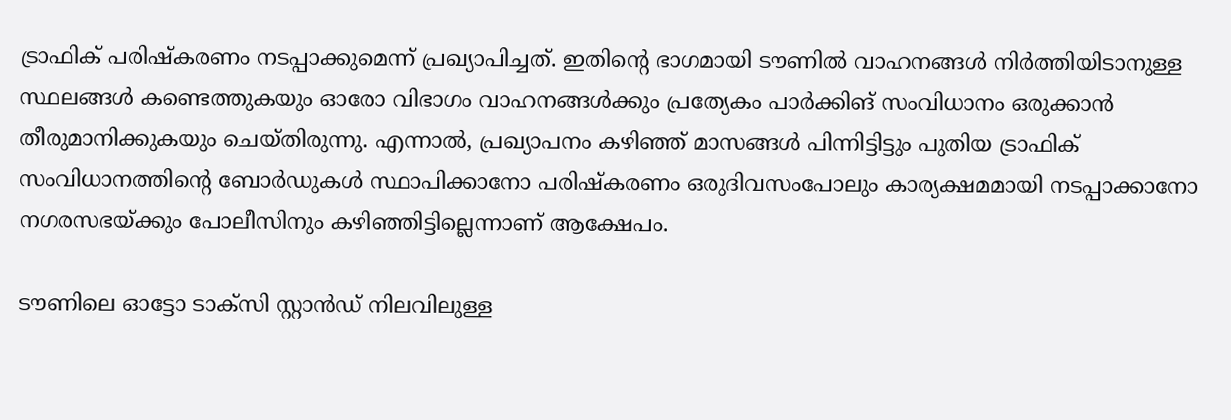ട്രാഫിക് പരിഷ്കരണം നടപ്പാക്കുമെന്ന് പ്രഖ്യാപിച്ചത്. ഇതിന്റെ ഭാഗമായി ടൗണിൽ വാഹനങ്ങൾ നിർത്തിയിടാനുള്ള സ്ഥലങ്ങൾ കണ്ടെത്തുകയും ഓരോ വിഭാഗം വാഹനങ്ങൾക്കും പ്രത്യേകം പാർക്കിങ് സംവിധാനം ഒരുക്കാൻ തീരുമാനിക്കുകയും ചെയ്തിരുന്നു. എന്നാൽ, പ്രഖ്യാപനം കഴിഞ്ഞ് മാസങ്ങൾ പിന്നിട്ടിട്ടും പുതിയ ട്രാഫിക് സംവിധാനത്തിന്റെ ബോർഡുകൾ സ്ഥാപിക്കാനോ പരിഷ്കരണം ഒരുദിവസംപോലും കാര്യക്ഷമമായി നടപ്പാക്കാനോ നഗരസഭയ്ക്കും പോലീസിനും കഴിഞ്ഞിട്ടില്ലെന്നാണ് ആക്ഷേപം.

ടൗണിലെ ഓട്ടോ ടാക്സി സ്റ്റാൻഡ് നിലവിലുള്ള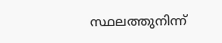സ്ഥലത്തുനിന്ന്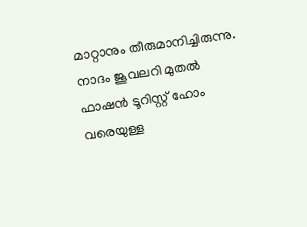മാറ്റാനും തീരുമാനിച്ചിരുന്നു. നാദം ജൂവലറി മുതൽ ഫാഷൻ ടൂറിസ്റ്റ് ഹോം വരെയുള്ള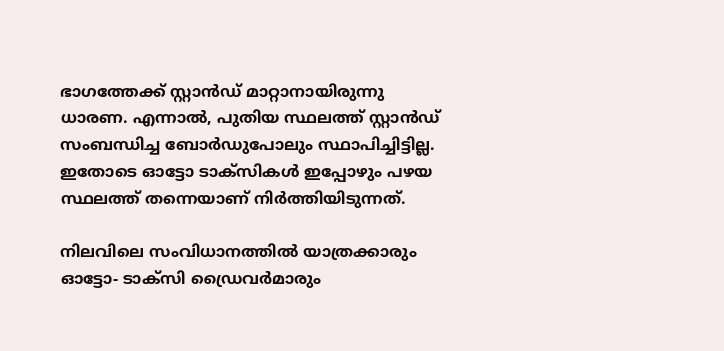ഭാഗത്തേക്ക് സ്റ്റാൻഡ് മാറ്റാനായിരുന്നു ധാരണ. എന്നാൽ, പുതിയ സ്ഥലത്ത് സ്റ്റാൻഡ് സംബന്ധിച്ച ബോർഡുപോലും സ്ഥാപിച്ചിട്ടില്ല. ഇതോടെ ഓട്ടോ ടാക്സികൾ ഇപ്പോഴും പഴയ സ്ഥലത്ത് തന്നെയാണ് നിർത്തിയിടുന്നത്.

നിലവിലെ സംവിധാനത്തിൽ യാത്രക്കാരും ഓട്ടോ- ടാക്സി ഡ്രൈവർമാരും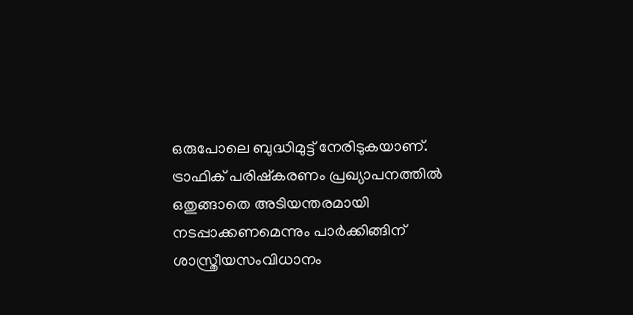ഒരുപോലെ ബുദ്ധിമുട്ട് നേരിടുകയാണ്. ട്രാഫിക് പരിഷ്കരണം പ്രഖ്യാപനത്തിൽ ഒതുങ്ങാതെ അടിയന്തരമായി നടപ്പാക്കണമെന്നും പാർക്കിങ്ങിന് ശാസ്ത്രീയസംവിധാനം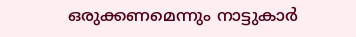ഒരുക്കണമെന്നും നാട്ടുകാർ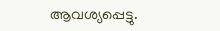ആവശ്യപ്പെട്ടു.